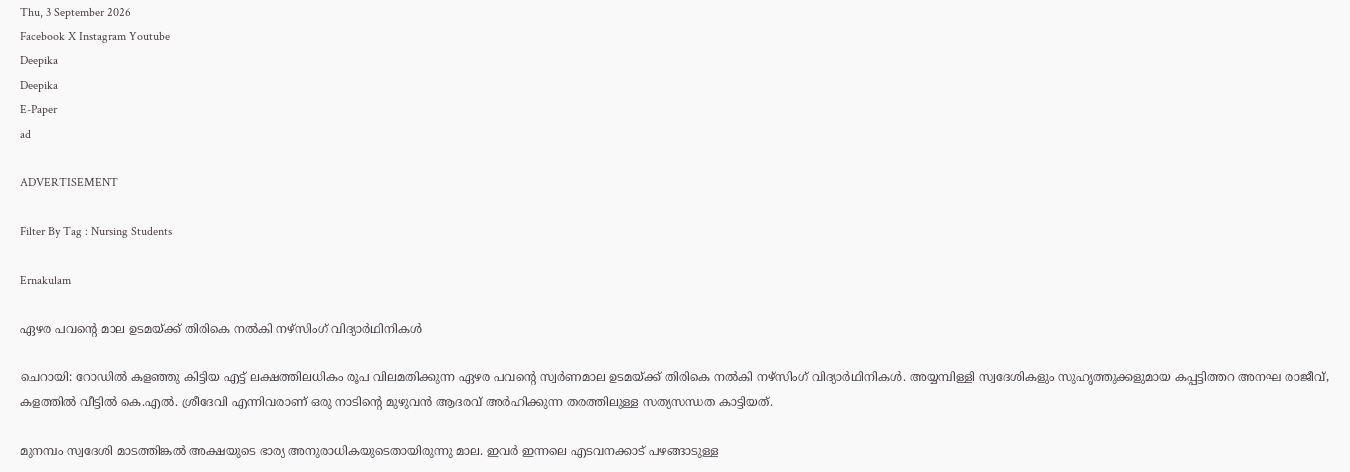Thu, 3 September 2026
Facebook X Instagram Youtube
Deepika
Deepika
E-Paper
ad

ADVERTISEMENT

Filter By Tag : Nursing Students

Ernakulam

ഏഴര പവന്‍റെ മാല ഉടമയ്ക്ക് തിരികെ നൽകി നഴ്സിംഗ് വിദ്യാർഥിനികൾ

ചെറായി: റോഡിൽ കളഞ്ഞു കിട്ടിയ എട്ട് ലക്ഷത്തിലധികം രൂപ വിലമതിക്കുന്ന ഏഴര പവന്‍റെ സ്വർണമാല ഉടമയ്ക്ക് തിരികെ നൽകി നഴ്സിംഗ് വിദ്യാർഥിനികൾ. അയ്യമ്പിള്ളി സ്വദേശികളും സുഹൃത്തുക്കളുമായ കപ്പട്ടിത്തറ അനഘ രാജീവ്, കളത്തിൽ വീട്ടിൽ കെ.എൽ. ശ്രീദേവി എന്നിവരാണ് ഒരു നാടിന്‍റെ മുഴുവൻ ആദരവ് അർഹിക്കുന്ന തരത്തിലുള്ള സത്യസന്ധത കാട്ടിയത്.

മുനമ്പം സ്വദേശി മാടത്തിങ്കൽ അക്ഷയുടെ ഭാര്യ അനുരാധികയുടെതായിരുന്നു മാല. ഇവർ ഇന്നലെ എടവനക്കാട് പഴങ്ങാടുള്ള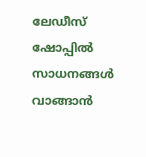ലേഡീസ് ഷോപ്പിൽ സാധനങ്ങൾ വാങ്ങാൻ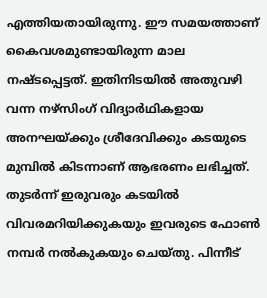എത്തിയതായിരുന്നു. ഈ സമയത്താണ് കൈവശമുണ്ടായിരുന്ന മാല നഷ്ടപ്പെട്ടത്. ഇതിനിടയിൽ അതുവഴി വന്ന നഴ്സിംഗ് വിദ്യാർഥികളായ അനഘയ്ക്കും ശ്രീദേവിക്കും കടയുടെ മുമ്പിൽ കിടന്നാണ് ആഭരണം ലഭിച്ചത്. തുടർന്ന് ഇരുവരും കടയിൽ വിവരമറിയിക്കുകയും ഇവരുടെ ഫോൺ നമ്പർ നൽകുകയും ചെയ്തു. പിന്നീട്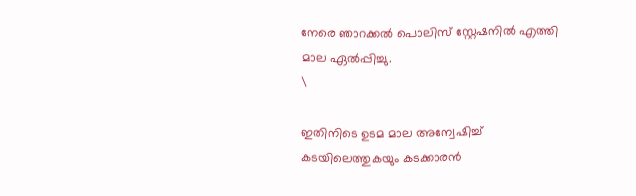നേരെ ഞാറക്കൽ പൊലിസ് സ്റ്റേഷനിൽ എത്തി മാല ഏൽപ്പിച്ചു.
\

ഇതിനിടെ ഉടമ മാല അന്വേഷിച്ച് കടയിലെത്തുകയും കടക്കാരൻ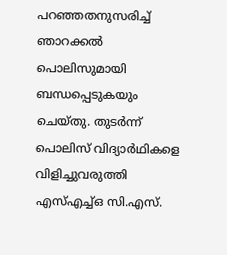പറഞ്ഞതനുസരിച്ച് ഞാറക്കൽ പൊലിസുമായി ബന്ധപ്പെടുകയും ചെയ്തു. തുടർന്ന് പൊലിസ് വിദ്യാർഥികളെ വിളിച്ചുവരുത്തി എസ്എച്ച്ഒ സി.എസ്.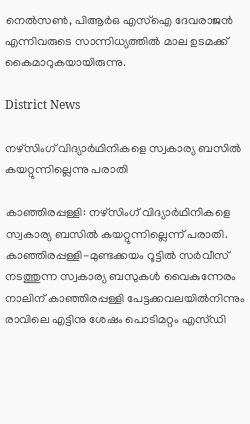നെൽസൺ, പിആർഒ എസ്ഐ ദേവരാജൻ എന്നിവരുടെ സാന്നിധ്യത്തിൽ മാല ഉടമക്ക് കൈമാറുകയായിരുന്നു.

District News

നഴ്‌സിംഗ് വിദ്യാർഥിനികളെ സ്വകാര്യ ബസില്‍ കയറ്റുന്നില്ലെന്നു പരാതി

കാഞ്ഞിരപ്പള്ളി: നഴ്‌സിംഗ് വിദ്യാർഥിനികളെ സ്വകാര്യ ബസില്‍ കയറ്റുന്നില്ലെന്ന് പരാതി. കാഞ്ഞിരപ്പള്ളി-മുണ്ടക്കയം റൂട്ടില്‍ സര്‍വീസ് നടത്തുന്ന സ്വകാര്യ ബസുകള്‍ വൈകുന്നേരം നാലിന് കാഞ്ഞിരപ്പള്ളി പേട്ടക്കവലയില്‍നിന്നും രാവിലെ എട്ടിനു ശേഷം പൊടിമറ്റം എസ്ഡി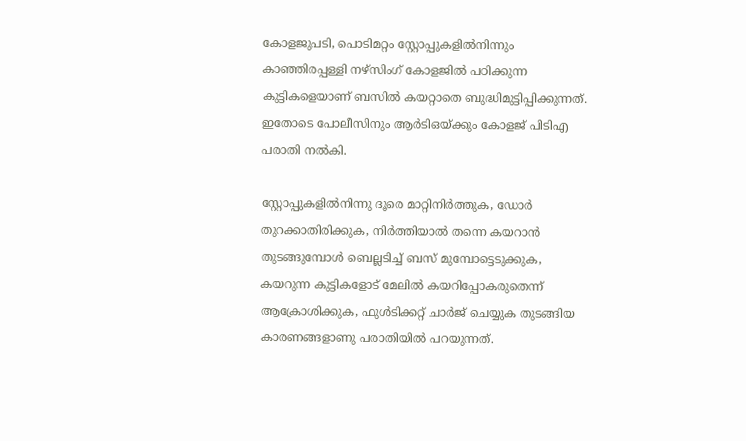കോളജുപടി, പൊടിമറ്റം സ്റ്റോപ്പുകളില്‍നിന്നും കാഞ്ഞിരപ്പള്ളി നഴ്സിംഗ് കോളജില്‍ പഠിക്കുന്ന കുട്ടികളെയാണ് ബസില്‍ കയറ്റാതെ ബുദ്ധിമുട്ടിപ്പിക്കുന്നത്. ഇതോടെ പോലീസിനും ആര്‍ടിഒയ്ക്കും കോളജ് പിടിഎ പരാതി നൽകി.

സ്റ്റോപ്പുകളില്‍നിന്നു ദൂരെ മാറ്റിനിര്‍ത്തുക, ഡോര്‍ തുറക്കാതിരിക്കുക, നിര്‍ത്തിയാല്‍ തന്നെ കയറാന്‍ തുടങ്ങുമ്പോള്‍ ബെല്ലടിച്ച് ബസ് മുമ്പോട്ടെടുക്കുക, കയറുന്ന കുട്ടികളോട് മേലില്‍ കയറിപ്പോകരുതെന്ന് ആക്രോശിക്കുക, ഫുള്‍ടിക്കറ്റ് ചാര്‍ജ് ചെയ്യുക തുടങ്ങിയ കാരണങ്ങളാണു‍ പരാതിയിൽ പറയുന്നത്.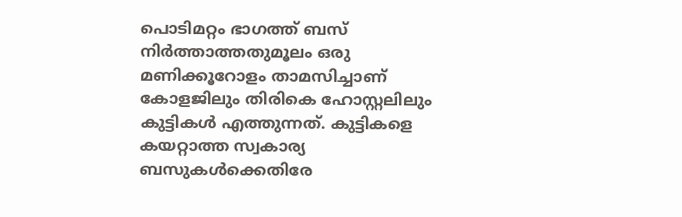പൊടിമറ്റം ഭാഗത്ത് ബസ് നിര്‍ത്താത്തതുമൂലം ഒരു മണിക്കൂറോളം താമസിച്ചാണ് കോളജിലും തിരികെ ഹോസ്റ്റലിലും കുട്ടികൾ എത്തുന്നത്. കുട്ടികളെ കയറ്റാത്ത സ്വകാര്യ ബസുകള്‍ക്കെതിരേ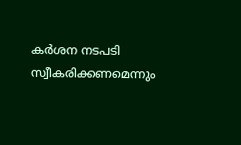കര്‍ശന നടപടി സ്വീകരിക്കണമെന്നും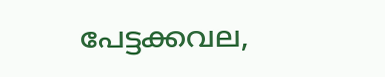പേട്ടക്കവല,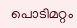പൊടിമറ്റം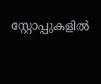സ്റ്റോപ്പുകളില്‍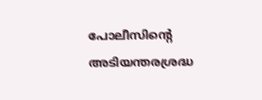പോലീസിന്‍റെ അടിയന്തരശ്രദ്ധ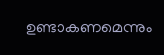ഉണ്ടാകണമെന്നും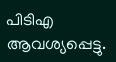പിടിഎ ആവശ്യപ്പെട്ടു.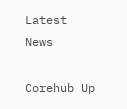Latest News

Corehub Up